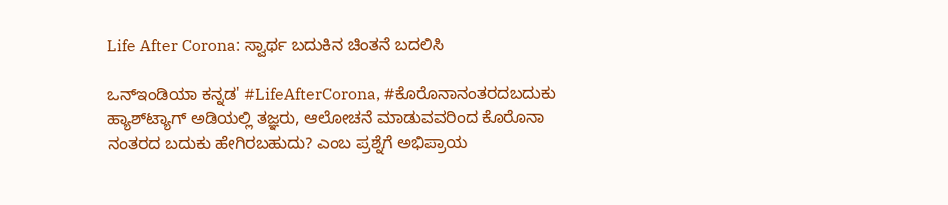Life After Corona: ಸ್ವಾರ್ಥ ಬದುಕಿನ ಚಿಂತನೆ ಬದಲಿಸಿ

ಒನ್ಇಂಡಿಯಾ ಕನ್ನಡ' #LifeAfterCorona, #ಕೊರೊನಾನಂತರದಬದುಕು ಹ್ಯಾಶ್‌ಟ್ಯಾಗ್‌ ಅಡಿಯಲ್ಲಿ ತಜ್ಞರು, ಆಲೋಚನೆ ಮಾಡುವವರಿಂದ ಕೊರೊನಾ ನಂತರದ ಬದುಕು ಹೇಗಿರಬಹುದು? ಎಂಬ ಪ್ರಶ್ನೆಗೆ ಅಭಿಪ್ರಾಯ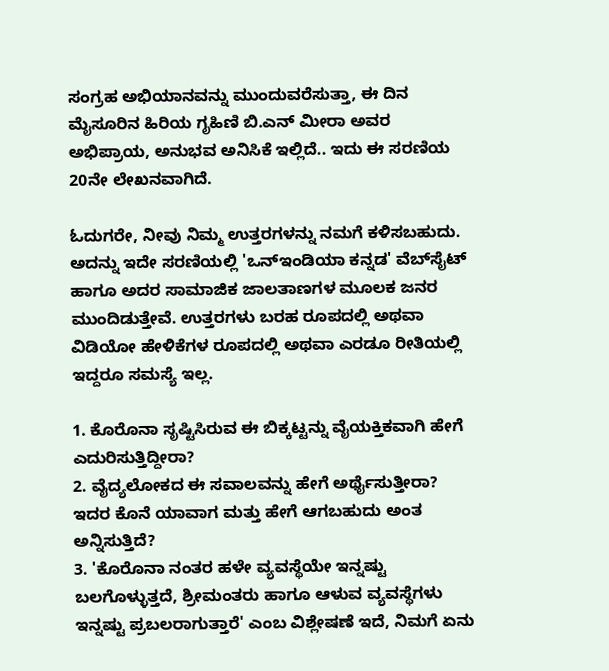ಸಂಗ್ರಹ ಅಭಿಯಾನವನ್ನು ಮುಂದುವರೆಸುತ್ತಾ, ಈ ದಿನ ಮೈಸೂರಿನ ಹಿರಿಯ ಗೃಹಿಣಿ ಬಿ.ಎನ್ ಮೀರಾ ಅವರ ಅಭಿಪ್ರಾಯ, ಅನುಭವ ಅನಿಸಿಕೆ ಇಲ್ಲಿದೆ.. ಇದು ಈ ಸರಣಿಯ 20ನೇ ಲೇಖನವಾಗಿದೆ.

ಓದುಗರೇ, ನೀವು ನಿಮ್ಮ ಉತ್ತರಗಳನ್ನು ನಮಗೆ ಕಳಿಸಬಹುದು. ಅದನ್ನು ಇದೇ ಸರಣಿಯಲ್ಲಿ 'ಒನ್‌ಇಂಡಿಯಾ ಕನ್ನಡ' ವೆಬ್‌ಸೈಟ್ ಹಾಗೂ ಅದರ ಸಾಮಾಜಿಕ ಜಾಲತಾಣಗಳ ಮೂಲಕ ಜನರ ಮುಂದಿಡುತ್ತೇವೆ. ಉತ್ತರಗಳು ಬರಹ ರೂಪದಲ್ಲಿ ಅಥವಾ ವಿಡಿಯೋ ಹೇಳಿಕೆಗಳ ರೂಪದಲ್ಲಿ ಅಥವಾ ಎರಡೂ ರೀತಿಯಲ್ಲಿ ಇದ್ದರೂ ಸಮಸ್ಯೆ ಇಲ್ಲ.

1. ಕೊರೊನಾ ಸೃಷ್ಟಿಸಿರುವ ಈ ಬಿಕ್ಕಟ್ಟನ್ನು ವೈಯಕ್ತಿಕವಾಗಿ ಹೇಗೆ ಎದುರಿಸುತ್ತಿದ್ದೀರಾ?
2. ವೈದ್ಯಲೋಕದ ಈ ಸವಾಲವನ್ನು ಹೇಗೆ ಅರ್ಥೈಸುತ್ತೀರಾ? ಇದರ ಕೊನೆ ಯಾವಾಗ ಮತ್ತು ಹೇಗೆ ಆಗಬಹುದು ಅಂತ ಅನ್ನಿಸುತ್ತಿದೆ?
3. 'ಕೊರೊನಾ ನಂತರ ಹಳೇ ವ್ಯವಸ್ಥೆಯೇ ಇನ್ನಷ್ಟು ಬಲಗೊಳ್ಳುತ್ತದೆ, ಶ್ರೀಮಂತರು ಹಾಗೂ ಆಳುವ ವ್ಯವಸ್ಥೆಗಳು ಇನ್ನಷ್ಟು ಪ್ರಬಲರಾಗುತ್ತಾರೆ' ಎಂಬ ವಿಶ್ಲೇಷಣೆ ಇದೆ, ನಿಮಗೆ ಏನು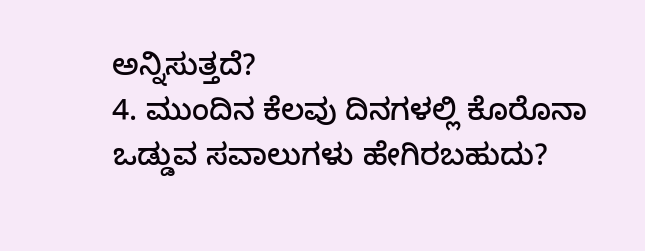ಅನ್ನಿಸುತ್ತದೆ?
4. ಮುಂದಿನ ಕೆಲವು ದಿನಗಳಲ್ಲಿ ಕೊರೊನಾ ಒಡ್ಡುವ ಸವಾಲುಗಳು ಹೇಗಿರಬಹುದು?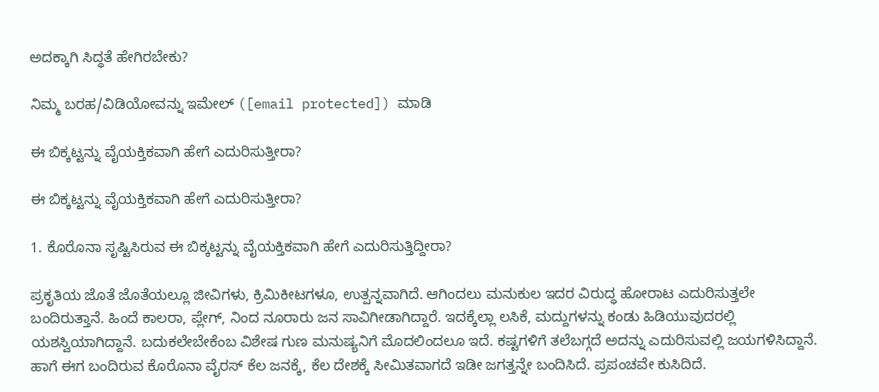ಅದಕ್ಕಾಗಿ ಸಿದ್ಧತೆ ಹೇಗಿರಬೇಕು?

ನಿಮ್ಮ ಬರಹ/ವಿಡಿಯೋವನ್ನು ಇಮೇಲ್ ([email protected]) ಮಾಡಿ

ಈ ಬಿಕ್ಕಟ್ಟನ್ನು ವೈಯಕ್ತಿಕವಾಗಿ ಹೇಗೆ ಎದುರಿಸುತ್ತೀರಾ?

ಈ ಬಿಕ್ಕಟ್ಟನ್ನು ವೈಯಕ್ತಿಕವಾಗಿ ಹೇಗೆ ಎದುರಿಸುತ್ತೀರಾ?

1. ಕೊರೊನಾ ಸೃಷ್ಟಿಸಿರುವ ಈ ಬಿಕ್ಕಟ್ಟನ್ನು ವೈಯಕ್ತಿಕವಾಗಿ ಹೇಗೆ ಎದುರಿಸುತ್ತಿದ್ದೀರಾ?

ಪ್ರಕೃತಿಯ ಜೊತೆ ಜೊತೆಯಲ್ಲೂ ಜೀವಿಗಳು, ಕ್ರಿಮಿಕೀಟಗಳೂ, ಉತ್ಪನ್ನವಾಗಿದೆ. ಆಗಿಂದಲು ಮನುಕುಲ ಇದರ ವಿರುದ್ಧ ಹೋರಾಟ ಎದುರಿಸುತ್ತಲೇ ಬಂದಿರುತ್ತಾನೆ. ಹಿಂದೆ ಕಾಲರಾ, ಪ್ಲೇಗ್, ನಿಂದ ನೂರಾರು ಜನ ಸಾವಿಗೀಡಾಗಿದ್ದಾರೆ. ಇದಕ್ಕೆಲ್ಲಾ ಲಸಿಕೆ, ಮದ್ದುಗಳನ್ನು ಕಂಡು ಹಿಡಿಯುವುದರಲ್ಲಿ ಯಶಸ್ವಿಯಾಗಿದ್ದಾನೆ. ಬದುಕಲೇಬೇಕೆಂಬ ವಿಶೇಷ ಗುಣ ಮನುಷ್ಯನಿಗೆ ಮೊದಲಿಂದಲೂ ಇದೆ. ಕಷ್ಟಗಳಿಗೆ ತಲೆಬಗ್ಗದೆ ಅದನ್ನು ಎದುರಿಸುವಲ್ಲಿ ಜಯಗಳಿಸಿದ್ದಾನೆ. ಹಾಗೆ ಈಗ ಬಂದಿರುವ ಕೊರೊನಾ ವೈರಸ್ ಕೆಲ ಜನಕ್ಕೆ, ಕೆಲ ದೇಶಕ್ಕೆ ಸೀಮಿತವಾಗದೆ ಇಡೀ ಜಗತ್ತನ್ನೇ ಬಂದಿಸಿದೆ. ಪ್ರಪಂಚವೇ ಕುಸಿದಿದೆ.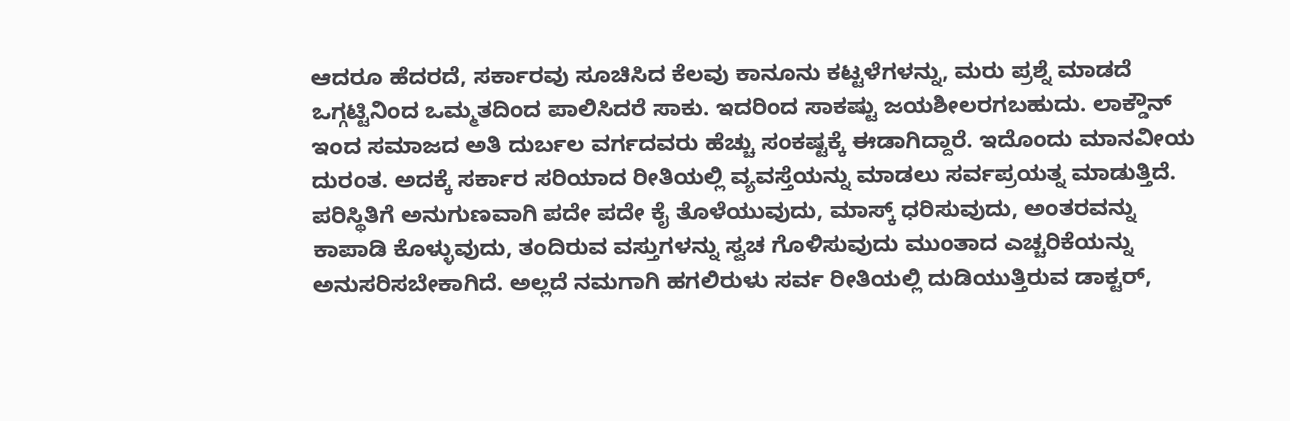ಆದರೂ ಹೆದರದೆ, ಸರ್ಕಾರವು ಸೂಚಿಸಿದ ಕೆಲವು ಕಾನೂನು ಕಟ್ಟಳೆಗಳನ್ನು, ಮರು ಪ್ರಶ್ನೆ ಮಾಡದೆ ಒಗ್ಗಟ್ಟಿನಿಂದ ಒಮ್ಮತದಿಂದ ಪಾಲಿಸಿದರೆ ಸಾಕು. ಇದರಿಂದ ಸಾಕಷ್ಟು ಜಯಶೀಲರಗಬಹುದು. ಲಾಕ್ಡೌನ್ ಇಂದ ಸಮಾಜದ ಅತಿ ದುರ್ಬಲ ವರ್ಗದವರು ಹೆಚ್ಚು ಸಂಕಷ್ಟಕ್ಕೆ ಈಡಾಗಿದ್ದಾರೆ. ಇದೊಂದು ಮಾನವೀಯ ದುರಂತ. ಅದಕ್ಕೆ ಸರ್ಕಾರ ಸರಿಯಾದ ರೀತಿಯಲ್ಲಿ ವ್ಯವಸ್ತೆಯನ್ನು ಮಾಡಲು ಸರ್ವಪ್ರಯತ್ನ ಮಾಡುತ್ತಿದೆ. ಪರಿಸ್ಥಿತಿಗೆ ಅನುಗುಣವಾಗಿ ಪದೇ ಪದೇ ಕೈ ತೊಳೆಯುವುದು, ಮಾಸ್ಕ್ ಧರಿಸುವುದು, ಅಂತರವನ್ನು ಕಾಪಾಡಿ ಕೊಳ್ಳುವುದು, ತಂದಿರುವ ವಸ್ತುಗಳನ್ನು ಸ್ವಚ ಗೊಳಿಸುವುದು ಮುಂತಾದ ಎಚ್ಚರಿಕೆಯನ್ನು ಅನುಸರಿಸಬೇಕಾಗಿದೆ. ಅಲ್ಲದೆ ನಮಗಾಗಿ ಹಗಲಿರುಳು ಸರ್ವ ರೀತಿಯಲ್ಲಿ ದುಡಿಯುತ್ತಿರುವ ಡಾಕ್ಟರ್,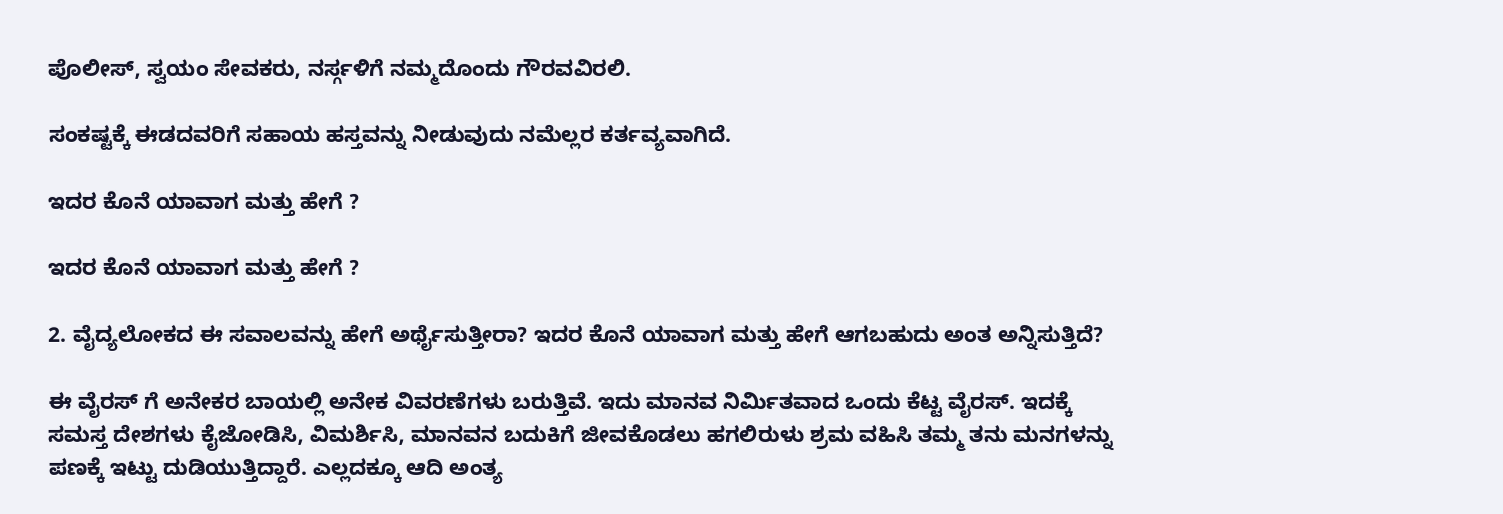ಪೊಲೀಸ್, ಸ್ವಯಂ ಸೇವಕರು, ನರ್ಸ್ಗಳಿಗೆ ನಮ್ಮದೊಂದು ಗೌರವವಿರಲಿ.

ಸಂಕಷ್ಟಕ್ಕೆ ಈಡದವರಿಗೆ ಸಹಾಯ ಹಸ್ತವನ್ನು ನೀಡುವುದು ನಮೆಲ್ಲರ ಕರ್ತವ್ಯವಾಗಿದೆ.

ಇದರ ಕೊನೆ ಯಾವಾಗ ಮತ್ತು ಹೇಗೆ ?

ಇದರ ಕೊನೆ ಯಾವಾಗ ಮತ್ತು ಹೇಗೆ ?

2. ವೈದ್ಯಲೋಕದ ಈ ಸವಾಲವನ್ನು ಹೇಗೆ ಅರ್ಥೈಸುತ್ತೀರಾ? ಇದರ ಕೊನೆ ಯಾವಾಗ ಮತ್ತು ಹೇಗೆ ಆಗಬಹುದು ಅಂತ ಅನ್ನಿಸುತ್ತಿದೆ?

ಈ ವೈರಸ್ ಗೆ ಅನೇಕರ ಬಾಯಲ್ಲಿ ಅನೇಕ ವಿವರಣೆಗಳು ಬರುತ್ತಿವೆ. ಇದು ಮಾನವ ನಿರ್ಮಿತವಾದ ಒಂದು ಕೆಟ್ಟ ವೈರಸ್. ಇದಕ್ಕೆ ಸಮಸ್ತ ದೇಶಗಳು ಕೈಜೋಡಿಸಿ, ವಿಮರ್ಶಿಸಿ, ಮಾನವನ ಬದುಕಿಗೆ ಜೀವಕೊಡಲು ಹಗಲಿರುಳು ಶ್ರಮ ವಹಿಸಿ ತಮ್ಮ ತನು ಮನಗಳನ್ನು ಪಣಕ್ಕೆ ಇಟ್ಟು ದುಡಿಯುತ್ತಿದ್ದಾರೆ. ಎಲ್ಲದಕ್ಕೂ ಆದಿ ಅಂತ್ಯ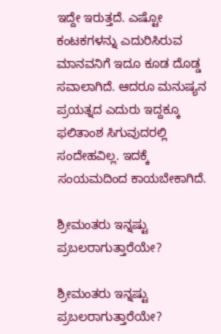ಇದ್ದೇ ಇರುತ್ತದೆ. ಎಷ್ಟೋ ಕಂಟಕಗಳನ್ನು ಎದುರಿಸಿರುವ ಮಾನವನಿಗೆ ಇದೂ ಕೂಡ ದೊಡ್ಡ ಸವಾಲಾಗಿದೆ. ಆದರೂ ಮನುಷ್ಯನ ಪ್ರಯತ್ನದ ಎದುರು ಇದ್ದಕ್ಕೂ ಫಲಿತಾಂಶ ಸಿಗುವುದರಲ್ಲಿ ಸಂದೇಹವಿಲ್ಲ. ಇದಕ್ಕೆ ಸಂಯಮದಿಂದ ಕಾಯಬೇಕಾಗಿದೆ.

ಶ್ರೀಮಂತರು ಇನ್ನಷ್ಟು ಪ್ರಬಲರಾಗುತ್ತಾರೆಯೇ?

ಶ್ರೀಮಂತರು ಇನ್ನಷ್ಟು ಪ್ರಬಲರಾಗುತ್ತಾರೆಯೇ?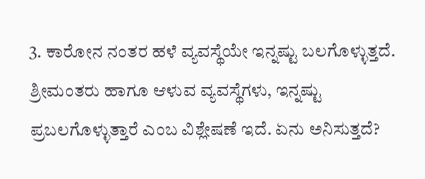3. ಕಾರೋನ ನಂತರ ಹಳೆ ವ್ಯವಸ್ಥೆಯೇ ಇನ್ನಷ್ಟು ಬಲಗೊಳ್ಳುತ್ತದೆ. ಶ್ರೀಮಂತರು ಹಾಗೂ ಆಳುವ ವ್ಯವಸ್ಥೆಗಳು, ಇನ್ನಷ್ಟು ಪ್ರಬಲಗೊಳ್ಳುತ್ತಾರೆ ಎಂಬ ವಿಶ್ಲೇಷಣೆ ಇದೆ. ಏನು ಅನಿಸುತ್ತದೆ?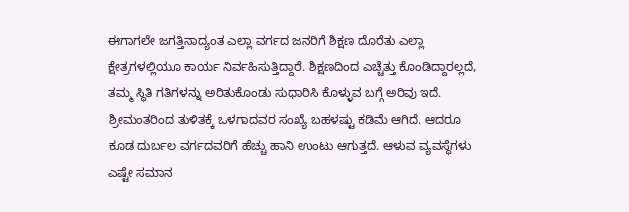ಈಗಾಗಲೇ ಜಗತ್ತಿನಾದ್ಯಂತ ಎಲ್ಲಾ ವರ್ಗದ ಜನರಿಗೆ ಶಿಕ್ಷಣ ದೊರೆತು ಎಲ್ಲಾ ಕ್ಷೇತ್ರಗಳಲ್ಲಿಯೂ ಕಾರ್ಯ ನಿರ್ವಹಿಸುತ್ತಿದ್ದಾರೆ. ಶಿಕ್ಷಣದಿಂದ ಎಚ್ಚೆತ್ತು ಕೊಂಡಿದ್ದಾರಲ್ಲದೆ, ತಮ್ಮ ಸ್ಥಿತಿ ಗತಿಗಳನ್ನು ಅರಿತುಕೊಂಡು ಸುಧಾರಿಸಿ ಕೊಳ್ಳುವ ಬಗ್ಗೆ ಅರಿವು ಇದೆ. ಶ್ರೀಮಂತರಿಂದ ತುಳಿತಕ್ಕೆ ಒಳಗಾದವರ ಸಂಖ್ಯೆ ಬಹಳಷ್ಟು ಕಡಿಮೆ ಆಗಿದೆ. ಆದರೂ ಕೂಡ ದುರ್ಬಲ ವರ್ಗದವರಿಗೆ ಹೆಚ್ಚು ಹಾನಿ ಉಂಟು ಆಗುತ್ತದೆ. ಆಳುವ ವ್ಯವಸ್ಥೆಗಳು ಎಷ್ಟೇ ಸಮಾನ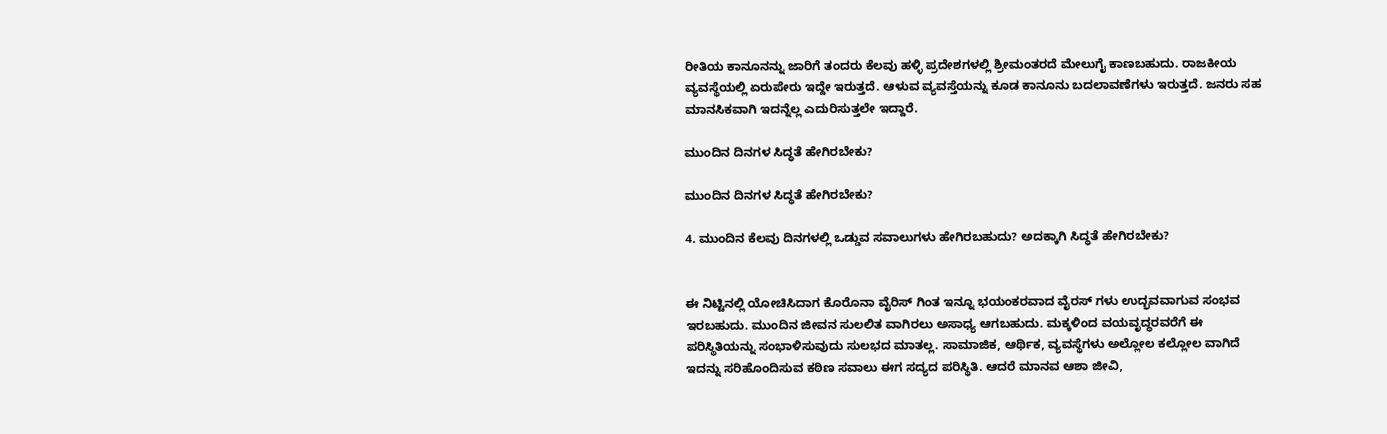ರೀತಿಯ ಕಾನೂನನ್ನು ಜಾರಿಗೆ ತಂದರು ಕೆಲವು ಹಳ್ಳಿ ಪ್ರದೇಶಗಳಲ್ಲಿ ಶ್ರೀಮಂತರದೆ ಮೇಲುಗೈ ಕಾಣಬಹುದು. ರಾಜಕೀಯ ವ್ಯವಸ್ಥೆಯಲ್ಲಿ ಏರುಪೇರು ಇದ್ದೇ ಇರುತ್ತದೆ. ಆಳುವ ವ್ಯವಸ್ತೆಯನ್ನು ಕೂಡ ಕಾನೂನು ಬದಲಾವಣೆಗಳು ಇರುತ್ತದೆ. ಜನರು ಸಹ ಮಾನಸಿಕವಾಗಿ ಇದನ್ನೆಲ್ಲ ಎದುರಿಸುತ್ತಲೇ ಇದ್ದಾರೆ.

ಮುಂದಿನ ದಿನಗಳ ಸಿದ್ಧತೆ ಹೇಗಿರಬೇಕು?

ಮುಂದಿನ ದಿನಗಳ ಸಿದ್ಧತೆ ಹೇಗಿರಬೇಕು?

4. ಮುಂದಿನ ಕೆಲವು ದಿನಗಳಲ್ಲಿ ಒಡ್ಡುವ ಸವಾಲುಗಳು ಹೇಗಿರಬಹುದು? ಅದಕ್ಕಾಗಿ ಸಿದ್ಧತೆ ಹೇಗಿರಬೇಕು?


ಈ ನಿಟ್ಟಿನಲ್ಲಿ ಯೋಚಿಸಿದಾಗ ಕೊರೊನಾ ವೈರಿಸ್ ಗಿಂತ ಇನ್ನೂ ಭಯಂಕರವಾದ ವೈರಸ್ ಗಳು ಉದ್ಭವವಾಗುವ ಸಂಭವ ಇರಬಹುದು. ಮುಂದಿನ ಜೀವನ ಸುಲಲಿತ ವಾಗಿರಲು ಅಸಾಧ್ಯ ಆಗಬಹುದು. ಮಕ್ಕಳಿಂದ ವಯವೃದ್ಧರವರೆಗೆ ಈ ಪರಿಸ್ಥಿತಿಯನ್ನು ಸಂಭಾಳಿಸುವುದು ಸುಲಭದ ಮಾತಲ್ಲ. ಸಾಮಾಜಿಕ, ಆರ್ಥಿಕ, ವ್ಯವಸ್ಥೆಗಳು ಅಲ್ಲೋಲ ಕಲ್ಲೋಲ ವಾಗಿದೆ ಇದನ್ನು ಸರಿಹೊಂದಿಸುವ ಕಠಿಣ ಸವಾಲು ಈಗ ಸದ್ಯದ ಪರಿಸ್ಥಿತಿ. ಆದರೆ ಮಾನವ ಆಶಾ ಜೀವಿ,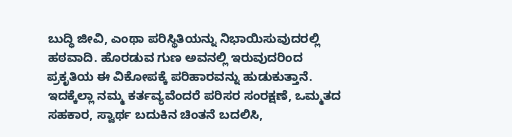ಬುದ್ಧಿ ಜೀವಿ, ಎಂಥಾ ಪರಿಸ್ಥಿತಿಯನ್ನು ನಿಭಾಯಿಸುವುದರಲ್ಲಿ ಹಠವಾದಿ. ಹೊರಡುವ ಗುಣ ಅವನಲ್ಲಿ ಇರುವುದರಿಂದ ಪ್ರಕೃತಿಯ ಈ ವಿಕೋಪಕ್ಕೆ ಪರಿಹಾರವನ್ನು ಹುಡುಕುತ್ತಾನೆ. ಇದಕ್ಕೆಲ್ಲಾ ನಮ್ಮ ಕರ್ತವ್ಯವೆಂದರೆ ಪರಿಸರ ಸಂರಕ್ಷಣೆ, ಒಮ್ಮತದ ಸಹಕಾರ, ಸ್ವಾರ್ಥ ಬದುಕಿನ ಚಿಂತನೆ ಬದಲಿಸಿ,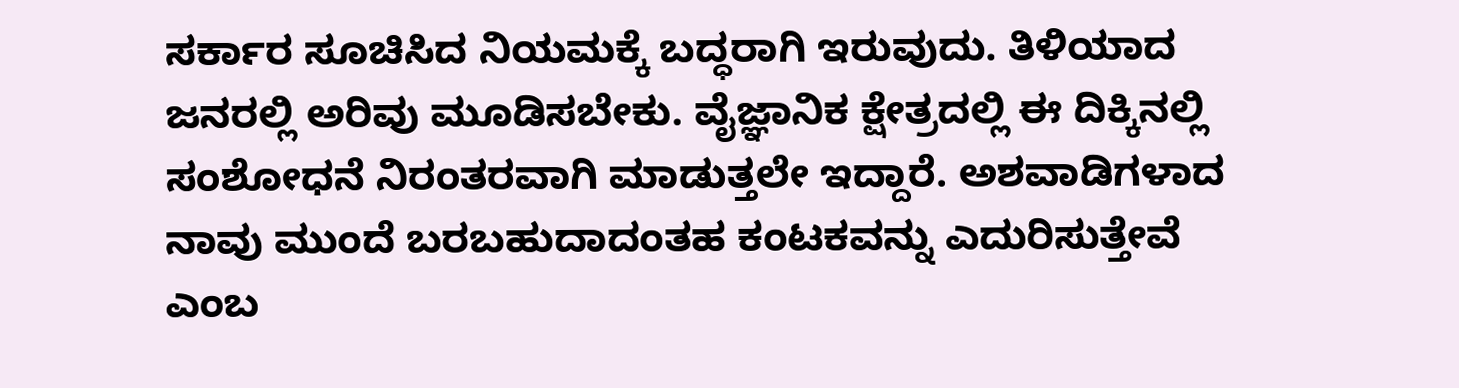ಸರ್ಕಾರ ಸೂಚಿಸಿದ ನಿಯಮಕ್ಕೆ ಬದ್ಧರಾಗಿ ಇರುವುದು. ತಿಳಿಯಾದ ಜನರಲ್ಲಿ ಅರಿವು ಮೂಡಿಸಬೇಕು. ವೈಜ್ಞಾನಿಕ ಕ್ಷೇತ್ರದಲ್ಲಿ ಈ ದಿಕ್ಕಿನಲ್ಲಿ ಸಂಶೋಧನೆ ನಿರಂತರವಾಗಿ ಮಾಡುತ್ತಲೇ ಇದ್ದಾರೆ. ಅಶವಾಡಿಗಳಾದ ನಾವು ಮುಂದೆ ಬರಬಹುದಾದಂತಹ ಕಂಟಕವನ್ನು ಎದುರಿಸುತ್ತೇವೆ ಎಂಬ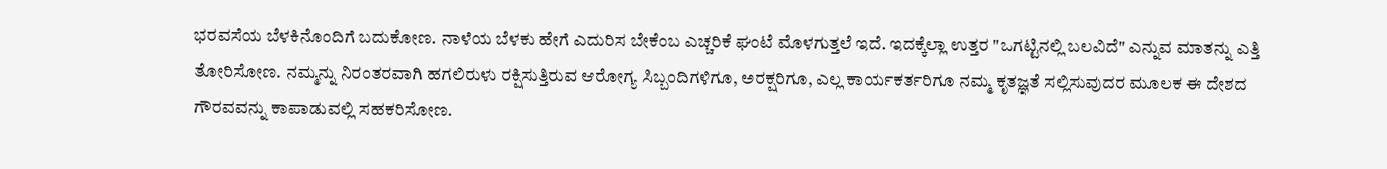ಭರವಸೆಯ ಬೆಳಕಿನೊಂದಿಗೆ ಬದುಕೋಣ. ನಾಳೆಯ ಬೆಳಕು ಹೇಗೆ ಎದುರಿಸ ಬೇಕೆಂಬ ಎಚ್ಚರಿಕೆ ಘಂಟೆ ಮೊಳಗುತ್ತಲೆ ಇದೆ. ಇದಕ್ಕೆಲ್ಲಾ ಉತ್ತರ "ಒಗಟ್ಟಿನಲ್ಲಿ ಬಲವಿದೆ" ಎನ್ನುವ ಮಾತನ್ನು ಎತ್ತಿ ತೋರಿಸೋಣ. ನಮ್ಮನ್ನು ನಿರಂತರವಾಗಿ ಹಗಲಿರುಳು ರಕ್ಷಿಸುತ್ತಿರುವ ಆರೋಗ್ಯ ಸಿಬ್ಬಂದಿಗಳಿಗೂ, ಅರಕ್ಷರಿಗೂ, ಎಲ್ಲ ಕಾರ್ಯಕರ್ತರಿಗೂ ನಮ್ಮ ಕೃತಜ್ಞತೆ ಸಲ್ಲಿಸುವುದರ ಮೂಲಕ ಈ ದೇಶದ ಗೌರವವನ್ನು ಕಾಪಾಡುವಲ್ಲಿ ಸಹಕರಿಸೋಣ.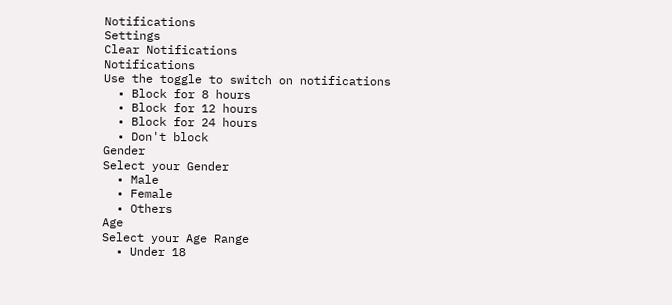Notifications
Settings
Clear Notifications
Notifications
Use the toggle to switch on notifications
  • Block for 8 hours
  • Block for 12 hours
  • Block for 24 hours
  • Don't block
Gender
Select your Gender
  • Male
  • Female
  • Others
Age
Select your Age Range
  • Under 18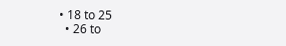• 18 to 25
  • 26 to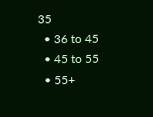35
  • 36 to 45
  • 45 to 55
  • 55+